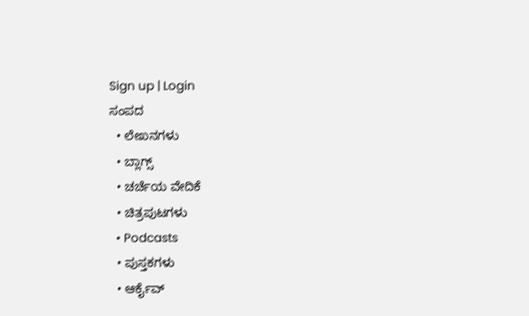Sign up | Login
ಸಂಪದ
  • ಲೇಖನಗಳು
  • ಬ್ಲಾಗ್ಸ್
  • ಚರ್ಚೆಯ ವೇದಿಕೆ
  • ಚಿತ್ರಪುಟಗಳು
  • Podcasts
  • ಪುಸ್ತಕಗಳು
  • ಆರ್ಕೈವ್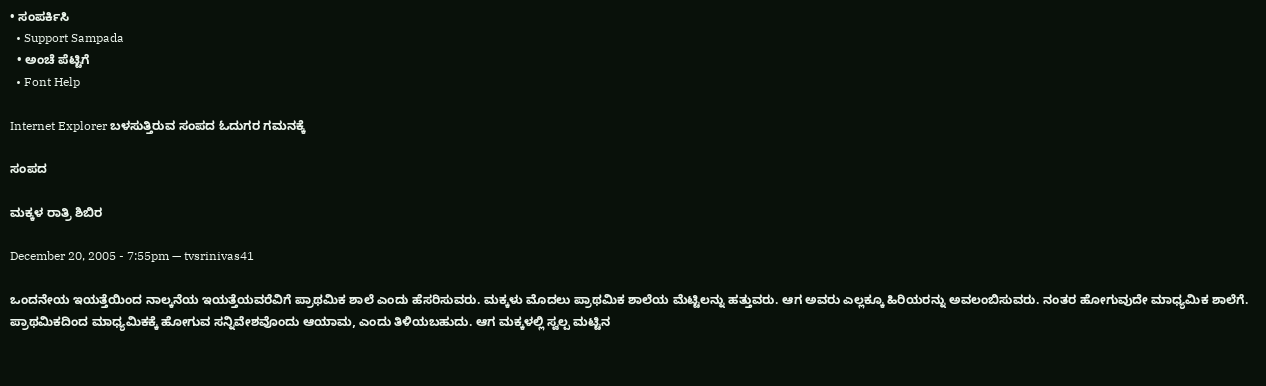• ಸಂಪರ್ಕಿಸಿ
  • Support Sampada
  • ಅಂಚೆ ಪೆಟ್ಟಿಗೆ
  • Font Help

Internet Explorer ಬಳಸುತ್ತಿರುವ ಸಂಪದ ಓದುಗರ ಗಮನಕ್ಕೆ

ಸಂಪದ

ಮಕ್ಕಳ ರಾತ್ರಿ ಶಿಬಿರ

December 20, 2005 - 7:55pm — tvsrinivas41

ಒಂದನೇಯ ಇಯತ್ತೆಯಿಂದ ನಾಲ್ಕನೆಯ ಇಯತ್ತೆಯವರೆವಿಗೆ ಪ್ರಾಥಮಿಕ ಶಾಲೆ ಎಂದು ಹೆಸರಿಸುವರು. ಮಕ್ಕಳು ಮೊದಲು ಪ್ರಾಥಮಿಕ ಶಾಲೆಯ ಮೆಟ್ಟಿಲನ್ನು ಹತ್ತುವರು. ಆಗ ಅವರು ಎಲ್ಲಕ್ಕೂ ಹಿರಿಯರನ್ನು ಅವಲಂಬಿಸುವರು. ನಂತರ ಹೋಗುವುದೇ ಮಾಧ್ಯಮಿಕ ಶಾಲೆಗೆ. ಪ್ರಾಥಮಿಕದಿಂದ ಮಾಧ್ಯಮಿಕಕ್ಕೆ ಹೋಗುವ ಸನ್ನಿವೇಶವೊಂದು ಆಯಾಮ, ಎಂದು ತಿಳಿಯಬಹುದು. ಆಗ ಮಕ್ಕಳಲ್ಲಿ ಸ್ವಲ್ಪ ಮಟ್ಟಿನ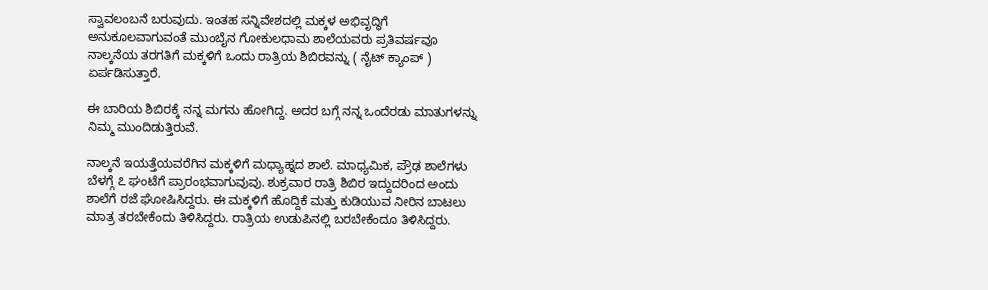ಸ್ವಾವಲಂಬನೆ ಬರುವುದು. ಇಂತಹ ಸನ್ನಿವೇಶದಲ್ಲಿ ಮಕ್ಕಳ ಅಭಿವೃದ್ಧಿಗೆ ಅನುಕೂಲವಾಗುವಂತೆ ಮುಂಬೈನ ಗೋಕುಲಧಾಮ ಶಾಲೆಯವರು ಪ್ರತಿವರ್ಷವೂ ನಾಲ್ಕನೆಯ ತರಗತಿಗೆ ಮಕ್ಕಳಿಗೆ ಒಂದು ರಾತ್ರಿಯ ಶಿಬಿರವನ್ನು ( ನೈಟ್ ಕ್ಯಾಂಪ್ ) ಏರ್ಪಡಿಸುತ್ತಾರೆ.

ಈ ಬಾರಿಯ ಶಿಬಿರಕ್ಕೆ ನನ್ನ ಮಗನು ಹೋಗಿದ್ದ. ಅದರ ಬಗ್ಗೆ ನನ್ನ ಒಂದೆರಡು ಮಾತುಗಳನ್ನು ನಿಮ್ಮ ಮುಂದಿಡುತ್ತಿರುವೆ.

ನಾಲ್ಕನೆ ಇಯತ್ತೆಯವರೆಗಿನ ಮಕ್ಕಳಿಗೆ ಮಧ್ಯಾಹ್ನದ ಶಾಲೆ. ಮಾಧ್ಯಮಿಕ, ಪ್ರೌಢ ಶಾಲೆಗಳು ಬೆಳಗ್ಗೆ ೭ ಘಂಟೆಗೆ ಪ್ರಾರಂಭವಾಗುವುವು. ಶುಕ್ರವಾರ ರಾತ್ರಿ ಶಿಬಿರ ಇದ್ದುದರಿಂದ ಅಂದು ಶಾಲೆಗೆ ರಜೆ ಘೋಷಿಸಿದ್ದರು. ಈ ಮಕ್ಕಳಿಗೆ ಹೊದ್ದಿಕೆ ಮತ್ತು ಕುಡಿಯುವ ನೀರಿನ ಬಾಟಲು ಮಾತ್ರ ತರಬೇಕೆಂದು ತಿಳಿಸಿದ್ದರು. ರಾತ್ರಿಯ ಉಡುಪಿನಲ್ಲಿ ಬರಬೇಕೆಂದೂ ತಿಳಿಸಿದ್ದರು.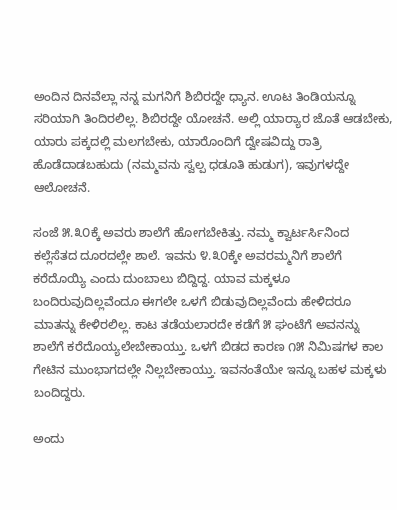ಅಂದಿನ ದಿನವೆಲ್ಲಾ ನನ್ನ ಮಗನಿಗೆ ಶಿಬಿರದ್ದೇ ಧ್ಯಾನ. ಊಟ ತಿಂಡಿಯನ್ನೂ ಸರಿಯಾಗಿ ತಿಂದಿರಲಿಲ್ಲ. ಶಿಬಿರದ್ದೇ ಯೋಚನೆ. ಅಲ್ಲಿ ಯಾರ್‍ಯಾರ ಜೊತೆ ಆಡಬೇಕು, ಯಾರು ಪಕ್ಕದಲ್ಲಿ ಮಲಗಬೇಕು, ಯಾರೊಂದಿಗೆ ದ್ವೇಷವಿದ್ದು ರಾತ್ರಿ ಹೊಡೆದಾಡಬಹುದು (ನಮ್ಮವನು ಸ್ವಲ್ಪ ಧಡೂತಿ ಹುಡುಗ), ಇವುಗಳದ್ದೇ ಆಲೋಚನೆ.

ಸಂಜೆ ೫.೩೦ಕ್ಕೆ ಅವರು ಶಾಲೆಗೆ ಹೋಗಬೇಕಿತ್ತು. ನಮ್ಮ ಕ್ವಾರ್ಟರ್ಸಿನಿಂದ ಕಲ್ಲೆಸೆತದ ದೂರದಲ್ಲೇ ಶಾಲೆ. ಇವನು ೪.೩೦ಕ್ಕೇ ಅವರಮ್ಮನಿಗೆ ಶಾಲೆಗೆ ಕರೆದೊಯ್ಯಿ ಎಂದು ದುಂಬಾಲು ಬಿದ್ದಿದ್ದ. ಯಾವ ಮಕ್ಕಳೂ ಬಂದಿರುವುದಿಲ್ಲವೆಂದೂ ಈಗಲೇ ಒಳಗೆ ಬಿಡುವುದಿಲ್ಲವೆಂದು ಹೇಳಿದರೂ ಮಾತನ್ನು ಕೇಳಿರಲಿಲ್ಲ. ಕಾಟ ತಡೆಯಲಾರದೇ ಕಡೆಗೆ ೫ ಘಂಟೆಗೆ ಅವನನ್ನು ಶಾಲೆಗೆ ಕರೆದೊಯ್ಯಲೇಬೇಕಾಯ್ತು. ಒಳಗೆ ಬಿಡದ ಕಾರಣ ೧೫ ನಿಮಿಷಗಳ ಕಾಲ ಗೇಟಿನ ಮುಂಭಾಗದಲ್ಲೇ ನಿಲ್ಲಬೇಕಾಯ್ತು. ಇವನಂತೆಯೇ ಇನ್ನೂ ಬಹಳ ಮಕ್ಕಳು ಬಂದಿದ್ದರು.

ಅಂದು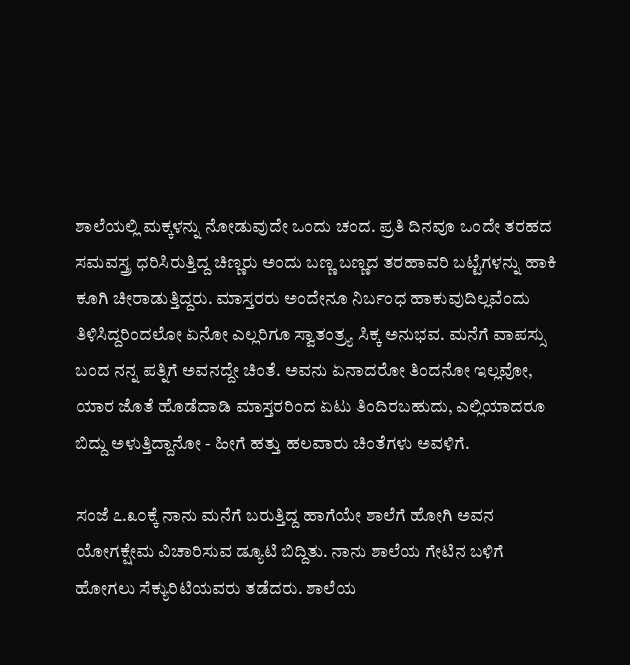ಶಾಲೆಯಲ್ಲಿ ಮಕ್ಕಳನ್ನು ನೋಡುವುದೇ ಒಂದು ಚಂದ. ಪ್ರತಿ ದಿನವೂ ಒಂದೇ ತರಹದ ಸಮವಸ್ತ್ರ ಧರಿಸಿರುತ್ತಿದ್ದ ಚಿಣ್ಣರು ಅಂದು ಬಣ್ಣ ಬಣ್ಣದ ತರಹಾವರಿ ಬಟ್ಟೆಗಳನ್ನು ಹಾಕಿ ಕೂಗಿ ಚೀರಾಡುತ್ತಿದ್ದರು. ಮಾಸ್ತರರು ಅಂದೇನೂ ನಿರ್ಬಂಧ ಹಾಕುವುದಿಲ್ಲವೆಂದು ತಿಳಿಸಿದ್ದರಿಂದಲೋ ಏನೋ ಎಲ್ಲರಿಗೂ ಸ್ವಾತಂತ್ರ್ಯ ಸಿಕ್ಕ ಅನುಭವ. ಮನೆಗೆ ವಾಪಸ್ಸು ಬಂದ ನನ್ನ ಪತ್ನಿಗೆ ಅವನದ್ದೇ ಚಿಂತೆ. ಅವನು ಏನಾದರೋ ತಿಂದನೋ ಇಲ್ಲವೋ, ಯಾರ ಜೊತೆ ಹೊಡೆದಾಡಿ ಮಾಸ್ತರರಿಂದ ಏಟು ತಿಂದಿರಬಹುದು, ಎಲ್ಲಿಯಾದರೂ ಬಿದ್ದು ಅಳುತ್ತಿದ್ದಾನೋ - ಹೀಗೆ ಹತ್ತು ಹಲವಾರು ಚಿಂತೆಗಳು ಅವಳಿಗೆ.

ಸಂಜೆ ೭.೩೦ಕ್ಕೆ ನಾನು ಮನೆಗೆ ಬರುತ್ತಿದ್ದ ಹಾಗೆಯೇ ಶಾಲೆಗೆ ಹೋಗಿ ಅವನ ಯೋಗಕ್ಷೇಮ ವಿಚಾರಿಸುವ ಡ್ಯೂಟಿ ಬಿದ್ದಿತು. ನಾನು ಶಾಲೆಯ ಗೇಟಿನ ಬಳಿಗೆ ಹೋಗಲು ಸೆಕ್ಯುರಿಟಿಯವರು ತಡೆದರು. ಶಾಲೆಯ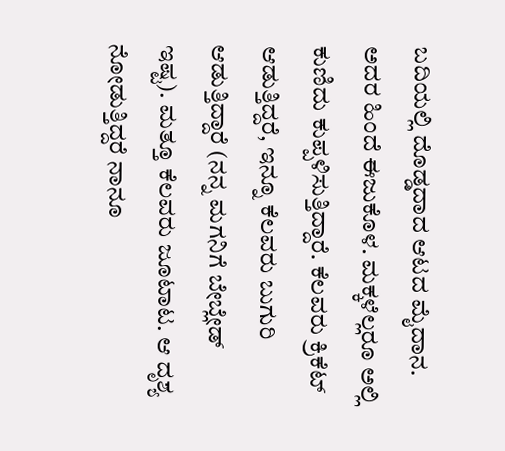ಬದಿಯಲ್ಲಿ ದೊಡ್ಡದಾದ ಆಟದ ಮೈದಾನ. ಅದರ ಹಿಂದೆ ಈಜುಕೊಳ. ಮಕ್ಕಳೆಲ್ಲರೂ ಅಲ್ಲಿ ಕುಣಿದು ಕುಪ್ಪಳಿಸುತ್ತಿದ್ದಾರೆ. ಕೆಲವರು ಕ್ರಿಕೆಟ್ ಆಡುತ್ತಿದ್ದರೆ, ಇನ್ನೂ ಕೆಲವರು ಬುಗುರಿ ಆಡುತ್ತಿದ್ದಾರೆ (ನನ್ನ ಮಗನಿಗೆ ಬೇಬ್ಲೇಡ್ ಇಷ್ಟ). ಮತ್ತೂ ಕೆಲವರು ಜೂಟಾಟ. ಆ ದೃಶ್ಯ ನೋಡುತ್ತಿದ್ದರೆ ನಾನೂ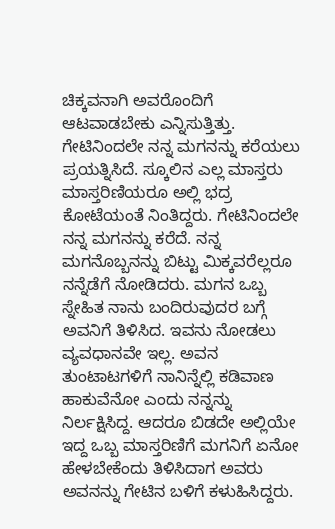ಚಿಕ್ಕವನಾಗಿ ಅವರೊಂದಿಗೆ ಆಟವಾಡಬೇಕು ಎನ್ನಿಸುತ್ತಿತ್ತು. ಗೇಟಿನಿಂದಲೇ ನನ್ನ ಮಗನನ್ನು ಕರೆಯಲು ಪ್ರಯತ್ನಿಸಿದೆ. ಸ್ಕೂಲಿನ ಎಲ್ಲ ಮಾಸ್ತರು ಮಾಸ್ತರಿಣಿಯರೂ ಅಲ್ಲಿ ಭದ್ರ ಕೋಟೆಯಂತೆ ನಿಂತಿದ್ದರು. ಗೇಟಿನಿಂದಲೇ ನನ್ನ ಮಗನನ್ನು ಕರೆದೆ. ನನ್ನ ಮಗನೊಬ್ಬನನ್ನು ಬಿಟ್ಟು ಮಿಕ್ಕವರೆಲ್ಲರೂ ನನ್ನೆಡೆಗೆ ನೋಡಿದರು. ಮಗನ ಒಬ್ಬ ಸ್ನೇಹಿತ ನಾನು ಬಂದಿರುವುದರ ಬಗ್ಗೆ ಅವನಿಗೆ ತಿಳಿಸಿದ. ಇವನು ನೋಡಲು ವ್ಯವಧಾನವೇ ಇಲ್ಲ. ಅವನ ತುಂಟಾಟಗಳಿಗೆ ನಾನಿನ್ನೆಲ್ಲಿ ಕಡಿವಾಣ ಹಾಕುವೆನೋ ಎಂದು ನನ್ನನ್ನು ನಿರ್ಲಕ್ಷಿಸಿದ್ದ. ಆದರೂ ಬಿಡದೇ ಅಲ್ಲಿಯೇ ಇದ್ದ ಒಬ್ಬ ಮಾಸ್ತರಿಣಿಗೆ ಮಗನಿಗೆ ಏನೋ ಹೇಳಬೇಕೆಂದು ತಿಳಿಸಿದಾಗ ಅವರು ಅವನನ್ನು ಗೇಟಿನ ಬಳಿಗೆ ಕಳುಹಿಸಿದ್ದರು.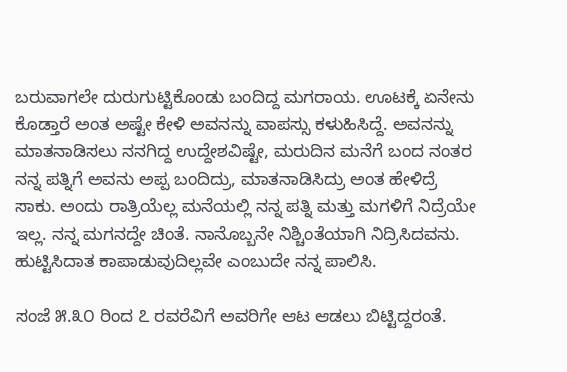ಬರುವಾಗಲೇ ದುರುಗುಟ್ಟಿಕೊಂಡು ಬಂದಿದ್ದ ಮಗರಾಯ. ಊಟಕ್ಕೆ ಏನೇನು ಕೊಡ್ತಾರೆ ಅಂತ ಅಷ್ಟೇ ಕೇಳಿ ಅವನನ್ನು ವಾಪಸ್ಸು ಕಳುಹಿಸಿದ್ದೆ. ಅವನನ್ನು ಮಾತನಾಡಿಸಲು ನನಗಿದ್ದ ಉದ್ದೇಶವಿಷ್ಟೇ, ಮರುದಿನ ಮನೆಗೆ ಬಂದ ನಂತರ ನನ್ನ ಪತ್ನಿಗೆ ಅವನು ಅಪ್ಪ ಬಂದಿದ್ರು, ಮಾತನಾಡಿಸಿದ್ರು ಅಂತ ಹೇಳಿದ್ರೆ ಸಾಕು. ಅಂದು ರಾತ್ರಿಯೆಲ್ಲ ಮನೆಯಲ್ಲಿ ನನ್ನ ಪತ್ನಿ ಮತ್ತು ಮಗಳಿಗೆ ನಿದ್ರೆಯೇ ಇಲ್ಲ. ನನ್ನ ಮಗನದ್ದೇ ಚಿಂತೆ. ನಾನೊಬ್ಬನೇ ನಿಶ್ಚಿಂತೆಯಾಗಿ ನಿದ್ರಿಸಿದವನು. ಹುಟ್ಟಿಸಿದಾತ ಕಾಪಾಡುವುದಿಲ್ಲವೇ ಎಂಬುದೇ ನನ್ನ ಪಾಲಿಸಿ.

ಸಂಜೆ ೫.೩೦ ರಿಂದ ೭ ರವರೆವಿಗೆ ಅವರಿಗೇ ಆಟ ಆಡಲು ಬಿಟ್ಟಿದ್ದರಂತೆ.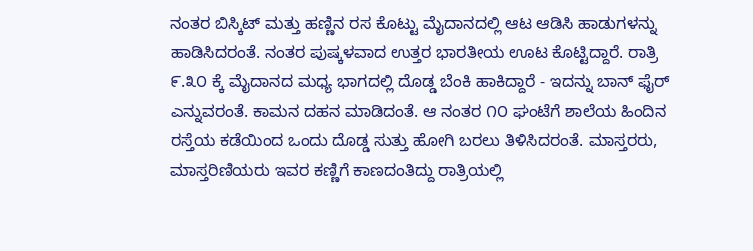ನಂತರ ಬಿಸ್ಕಿಟ್ ಮತ್ತು ಹಣ್ಣಿನ ರಸ ಕೊಟ್ಟು ಮೈದಾನದಲ್ಲಿ ಆಟ ಆಡಿಸಿ ಹಾಡುಗಳನ್ನು ಹಾಡಿಸಿದರಂತೆ. ನಂತರ ಪುಷ್ಕಳವಾದ ಉತ್ತರ ಭಾರತೀಯ ಊಟ ಕೊಟ್ಟಿದ್ದಾರೆ. ರಾತ್ರಿ ೯.೩೦ ಕ್ಕೆ ಮೈದಾನದ ಮಧ್ಯ ಭಾಗದಲ್ಲಿ ದೊಡ್ಡ ಬೆಂಕಿ ಹಾಕಿದ್ದಾರೆ - ಇದನ್ನು ಬಾನ್ ಫೈರ್ ಎನ್ನುವರಂತೆ. ಕಾಮನ ದಹನ ಮಾಡಿದಂತೆ. ಆ ನಂತರ ೧೦ ಘಂಟೆಗೆ ಶಾಲೆಯ ಹಿಂದಿನ ರಸ್ತೆಯ ಕಡೆಯಿಂದ ಒಂದು ದೊಡ್ಡ ಸುತ್ತು ಹೋಗಿ ಬರಲು ತಿಳಿಸಿದರಂತೆ. ಮಾಸ್ತರರು, ಮಾಸ್ತರಿಣಿಯರು ಇವರ ಕಣ್ಣಿಗೆ ಕಾಣದಂತಿದ್ದು ರಾತ್ರಿಯಲ್ಲಿ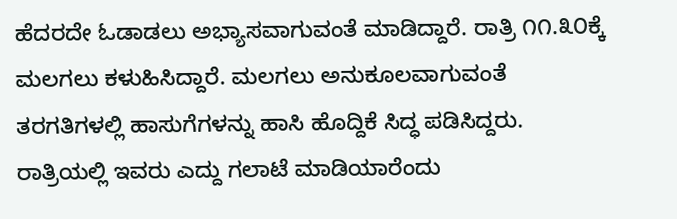ಹೆದರದೇ ಓಡಾಡಲು ಅಭ್ಯಾಸವಾಗುವಂತೆ ಮಾಡಿದ್ದಾರೆ. ರಾತ್ರಿ ೧೧.೩೦ಕ್ಕೆ ಮಲಗಲು ಕಳುಹಿಸಿದ್ದಾರೆ. ಮಲಗಲು ಅನುಕೂಲವಾಗುವಂತೆ ತರಗತಿಗಳಲ್ಲಿ ಹಾಸುಗೆಗಳನ್ನು ಹಾಸಿ ಹೊದ್ದಿಕೆ ಸಿದ್ಧ ಪಡಿಸಿದ್ದರು. ರಾತ್ರಿಯಲ್ಲಿ ಇವರು ಎದ್ದು ಗಲಾಟೆ ಮಾಡಿಯಾರೆಂದು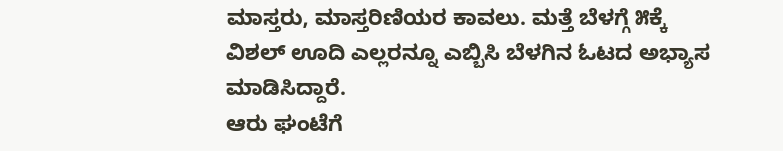ಮಾಸ್ತರು, ಮಾಸ್ತರಿಣಿಯರ ಕಾವಲು. ಮತ್ತೆ ಬೆಳಗ್ಗೆ ೫ಕ್ಕೆ ವಿಶಲ್ ಊದಿ ಎಲ್ಲರನ್ನೂ ಎಬ್ಬಿಸಿ ಬೆಳಗಿನ ಓಟದ ಅಭ್ಯಾಸ ಮಾಡಿಸಿದ್ದಾರೆ.
ಆರು ಘಂಟೆಗೆ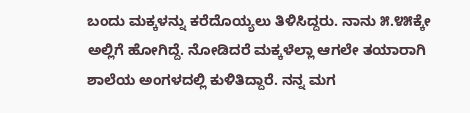ಬಂದು ಮಕ್ಕಳನ್ನು ಕರೆದೊಯ್ಯಲು ತಿಳಿಸಿದ್ದರು. ನಾನು ೫.೪೫ಕ್ಕೇ ಅಲ್ಲಿಗೆ ಹೋಗಿದ್ದೆ. ನೋಡಿದರೆ ಮಕ್ಕಳೆಲ್ಲಾ ಆಗಲೇ ತಯಾರಾಗಿ ಶಾಲೆಯ ಅಂಗಳದಲ್ಲಿ ಕುಳಿತಿದ್ದಾರೆ. ನನ್ನ ಮಗ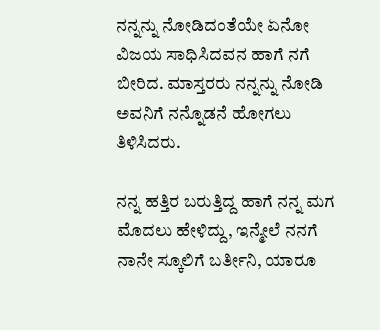ನನ್ನನ್ನು ನೋಡಿದಂತೆಯೇ ಏನೋ ವಿಜಯ ಸಾಧಿಸಿದವನ ಹಾಗೆ ನಗೆ ಬೀರಿದ. ಮಾಸ್ತರರು ನನ್ನನ್ನು ನೋಡಿ ಅವನಿಗೆ ನನ್ನೊಡನೆ ಹೋಗಲು ತಿಳಿಸಿದರು.

ನನ್ನ ಹತ್ತಿರ ಬರುತ್ತಿದ್ದ ಹಾಗೆ ನನ್ನ ಮಗ ಮೊದಲು ಹೇಳಿದ್ದು, ಇನ್ಮೇಲೆ ನನಗೆ ನಾನೇ ಸ್ಕೂಲಿಗೆ ಬರ್ತೀನಿ, ಯಾರೂ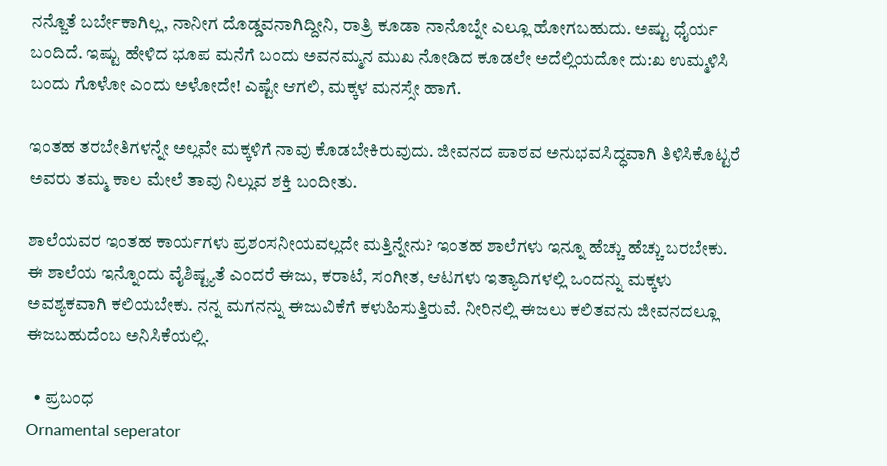ನನ್ಜೊತೆ ಬರ್ಬೇಕಾಗಿಲ್ಲ, ನಾನೀಗ ದೊಡ್ಡವನಾಗಿದ್ದೀನಿ, ರಾತ್ರಿ ಕೂಡಾ ನಾನೊಬ್ನೇ ಎಲ್ಲೂ ಹೋಗಬಹುದು. ಅಷ್ಟು ಧೈರ್ಯ ಬಂದಿದೆ. ಇಷ್ಟು ಹೇಳಿದ ಭೂಪ ಮನೆಗೆ ಬಂದು ಅವನಮ್ಮನ ಮುಖ ನೋಡಿದ ಕೂಡಲೇ ಅದೆಲ್ಲಿಯದೋ ದು:ಖ ಉಮ್ಮಳಿಸಿ ಬಂದು ಗೊಳೋ ಎಂದು ಅಳೋದೇ! ಎಷ್ಟೇ ಆಗಲಿ, ಮಕ್ಕಳ ಮನಸ್ಸೇ ಹಾಗೆ.

ಇಂತಹ ತರಬೇತಿಗಳನ್ನೇ ಅಲ್ಲವೇ ಮಕ್ಕಳಿಗೆ ನಾವು ಕೊಡಬೇಕಿರುವುದು. ಜೀವನದ ಪಾಠವ ಅನುಭವಸಿದ್ಧವಾಗಿ ತಿಳಿಸಿಕೊಟ್ಟರೆ ಅವರು ತಮ್ಮ ಕಾಲ ಮೇಲೆ ತಾವು ನಿಲ್ಲುವ ಶಕ್ತಿ ಬಂದೀತು.

ಶಾಲೆಯವರ ಇಂತಹ ಕಾರ್ಯಗಳು ಪ್ರಶಂಸನೀಯವಲ್ಲದೇ ಮತ್ತಿನ್ನೇನು? ಇಂತಹ ಶಾಲೆಗಳು ಇನ್ನೂ ಹೆಚ್ಚು ಹೆಚ್ಚು ಬರಬೇಕು. ಈ ಶಾಲೆಯ ಇನ್ನೊಂದು ವೈಶಿಷ್ಟ್ಯತೆ ಎಂದರೆ ಈಜು, ಕರಾಟೆ, ಸಂಗೀತ, ಆಟಗಳು ಇತ್ಯಾದಿಗಳಲ್ಲಿ ಒಂದನ್ನು ಮಕ್ಕಳು ಅವಶ್ಯಕವಾಗಿ ಕಲಿಯಬೇಕು. ನನ್ನ ಮಗನನ್ನು ಈಜುವಿಕೆಗೆ ಕಳುಹಿಸುತ್ತಿರುವೆ. ನೀರಿನಲ್ಲಿ ಈಜಲು ಕಲಿತವನು ಜೀವನದಲ್ಲೂ ಈಜಬಹುದೆಂಬ ಅನಿಸಿಕೆಯಲ್ಲಿ.

  • ಪ್ರಬಂಧ
Ornamental seperator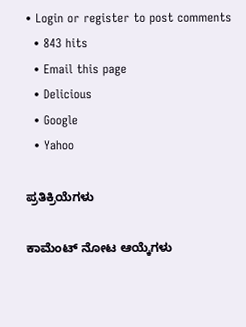• Login or register to post comments
  • 843 hits
  • Email this page
  • Delicious
  • Google
  • Yahoo

ಪ್ರತಿಕ್ರಿಯೆಗಳು

ಕಾಮೆಂಟ್ ನೋಟ ಆಯ್ಕೆಗಳು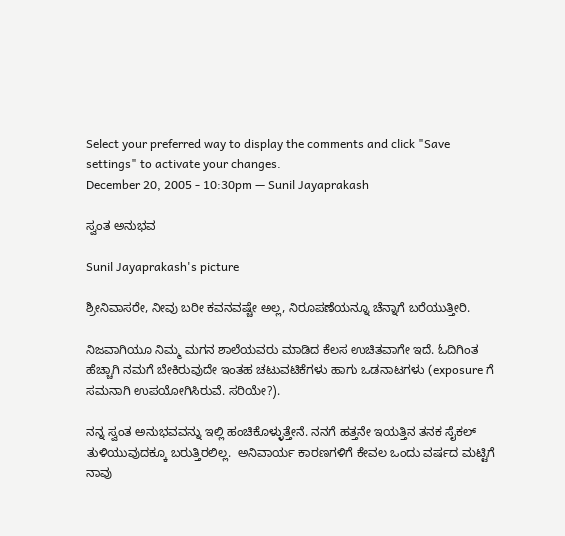Select your preferred way to display the comments and click "Save settings" to activate your changes.
December 20, 2005 - 10:30pm — Sunil Jayaprakash

ಸ್ವಂತ ಅನುಭವ

Sunil Jayaprakash's picture

ಶ್ರೀನಿವಾಸರೇ, ನೀವು ಬರೀ ಕವನವಷ್ಚೇ ಅಲ್ಲ, ನಿರೂಪಣೆಯನ್ನೂ ಚೆನ್ನಾಗೆ ಬರೆಯುತ್ತೀರಿ.

ನಿಜವಾಗಿಯೂ ನಿಮ್ಮ ಮಗನ ಶಾಲೆಯವರು ಮಾಡಿದ ಕೆಲಸ ಉಚಿತವಾಗೇ ಇದೆ. ಓದಿಗಿಂತ ಹೆಚ್ಚಾಗಿ ನಮಗೆ ಬೇಕಿರುವುದೇ ಇಂತಹ ಚಟುವಟಿಕೆಗಳು ಹಾಗು ಒಡನಾಟಗಳು (exposure ಗೆ ಸಮನಾಗಿ ಉಪಯೋಗಿಸಿರುವೆ. ಸರಿಯೇ?).

ನನ್ನ ಸ್ವಂತ ಅನುಭವವನ್ನು ಇಲ್ಲಿ ಹಂಚಿಕೊಳ್ಳುತ್ತೇನೆ. ನನಗೆ ಹತ್ತನೇ ಇಯತ್ತಿನ ತನಕ ಸೈಕಲ್ ತುಳಿಯುವುದಕ್ಕೂ ಬರುತ್ತಿರಲಿಲ್ಲ.  ಅನಿವಾರ್ಯ ಕಾರಣಗಳಿಗೆ ಕೇವಲ ಒಂದು ವರ್ಷದ ಮಟ್ಟಿಗೆ ನಾವು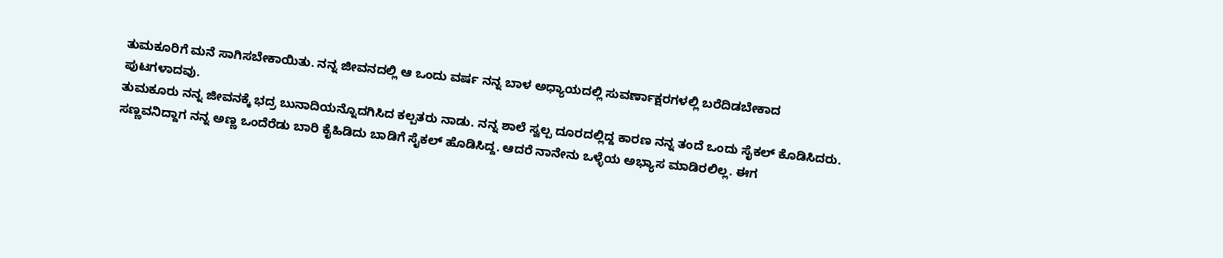ತುಮಕೂರಿಗೆ ಮನೆ ಸಾಗಿಸಬೇಕಾಯಿತು. ನನ್ನ ಜೀವನದಲ್ಲಿ ಆ ಒಂದು ವರ್ಷ ನನ್ನ ಬಾಳ ಅಧ್ಯಾಯದಲ್ಲಿ ಸುವರ್ಣಾಕ್ಷರಗಳಲ್ಲಿ ಬರೆದಿಡಬೇಕಾದ ಪುಟಗಳಾದವು.
ತುಮಕೂರು ನನ್ನ ಜೀವನಕ್ಕೆ ಭದ್ರ ಬುನಾದಿಯನ್ನೊದಗಿಸಿದ ಕಲ್ಪತರು ನಾಡು. ನನ್ನ ಶಾಲೆ ಸ್ವಲ್ಪ ದೂರದಲ್ಲಿದ್ದ ಕಾರಣ ನನ್ನ ತಂದೆ ಒಂದು ಸೈಕಲ್ ಕೊಡಿಸಿದರು. ಸಣ್ಣವನಿದ್ದಾಗ ನನ್ನ ಅಣ್ಣ ಒಂದೆರೆಡು ಬಾರಿ ಕೈಹಿಡಿದು ಬಾಡಿಗೆ ಸೈಕಲ್ ಹೊಡಿಸಿದ್ದ. ಆದರೆ ನಾನೇನು ಒಳ್ಳೆಯ ಅಭ್ಯಾಸ ಮಾಡಿರಲಿಲ್ಲ. ಈಗ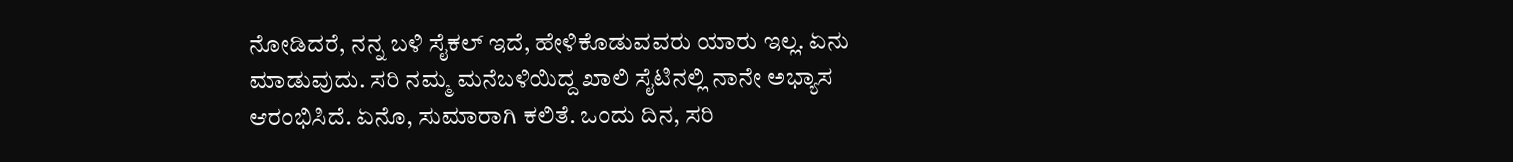ನೋಡಿದರೆ, ನನ್ನ ಬಳಿ ಸೈಕಲ್ ಇದೆ, ಹೇಳಿಕೊಡುವವರು ಯಾರು ಇಲ್ಲ. ಏನು ಮಾಡುವುದು. ಸರಿ ನಮ್ಮ ಮನೆಬಳಿಯಿದ್ದ ಖಾಲಿ ಸೈಟಿನಲ್ಲಿ ನಾನೇ ಅಭ್ಯಾಸ ಆರಂಭಿಸಿದೆ. ಏನೊ, ಸುಮಾರಾಗಿ ಕಲಿತೆ. ಒಂದು ದಿನ, ಸರಿ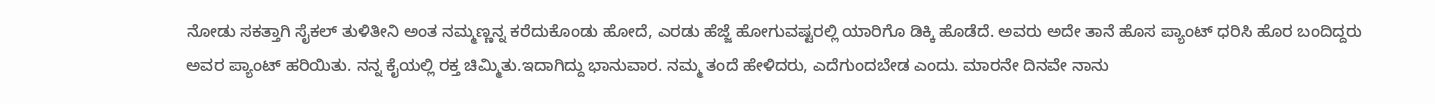ನೋಡು ಸಕತ್ತಾಗಿ ಸೈಕಲ್ ತುಳಿತೀನಿ ಅಂತ ನಮ್ಮಣ್ಣನ್ನ ಕರೆದುಕೊಂಡು ಹೋದೆ, ಎರಡು ಹೆಜ್ಜೆ ಹೋಗುವಷ್ಟರಲ್ಲಿ ಯಾರಿಗೊ ಡಿಕ್ಕಿ ಹೊಡೆದೆ. ಅವರು ಅದೇ ತಾನೆ ಹೊಸ ಪ್ಯಾಂಟ್ ಧರಿಸಿ ಹೊರ ಬಂದಿದ್ದರು ಅವರ ಪ್ಯಾಂಟ್ ಹರಿಯಿತು. ನನ್ನ ಕೈಯಲ್ಲಿ ರಕ್ತ ಚಿಮ್ಮಿತು.ಇದಾಗಿದ್ದು ಭಾನುವಾರ. ನಮ್ಮ ತಂದೆ ಹೇಳಿದರು, ಎದೆಗುಂದಬೇಡ ಎಂದು. ಮಾರನೇ ದಿನವೇ ನಾನು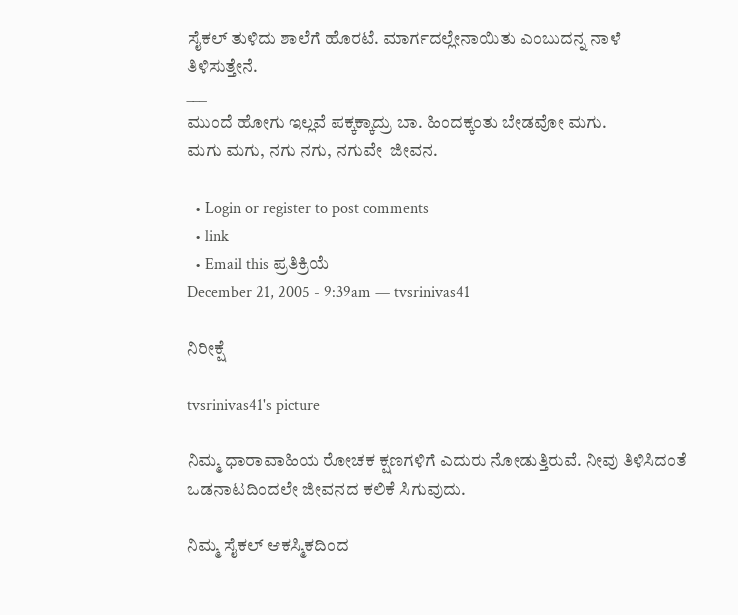ಸೈಕಲ್ ತುಳಿದು ಶಾಲೆಗೆ ಹೊರಟೆ. ಮಾರ್ಗದಲ್ಲೇನಾಯಿತು ಎಂಬುದನ್ನ ನಾಳೆ ತಿಳಿಸುತ್ತೇನೆ.
___
ಮುಂದೆ ಹೋಗು ಇಲ್ಲವೆ ಪಕ್ಕಕ್ಕಾದ್ರು ಬಾ. ಹಿಂದಕ್ಕಂತು ಬೇಡವೋ ಮಗು.
ಮಗು ಮಗು, ನಗು ನಗು, ನಗುವೇ  ಜೀವನ.

  • Login or register to post comments
  • link
  • Email this ಪ್ರತಿಕ್ರಿಯೆ
December 21, 2005 - 9:39am — tvsrinivas41

ನಿರೀಕ್ಷೆ

tvsrinivas41's picture

ನಿಮ್ಮ ಧಾರಾವಾಹಿಯ ರೋಚಕ ಕ್ಷಣಗಳಿಗೆ ಎದುರು ನೋಡುತ್ತಿರುವೆ. ನೀವು ತಿಳಿಸಿದಂತೆ
ಒಡನಾಟದಿಂದಲೇ ಜೀವನದ ಕಲಿಕೆ ಸಿಗುವುದು.

ನಿಮ್ಮ ಸೈಕಲ್ ಆಕಸ್ಮಿಕದಿಂದ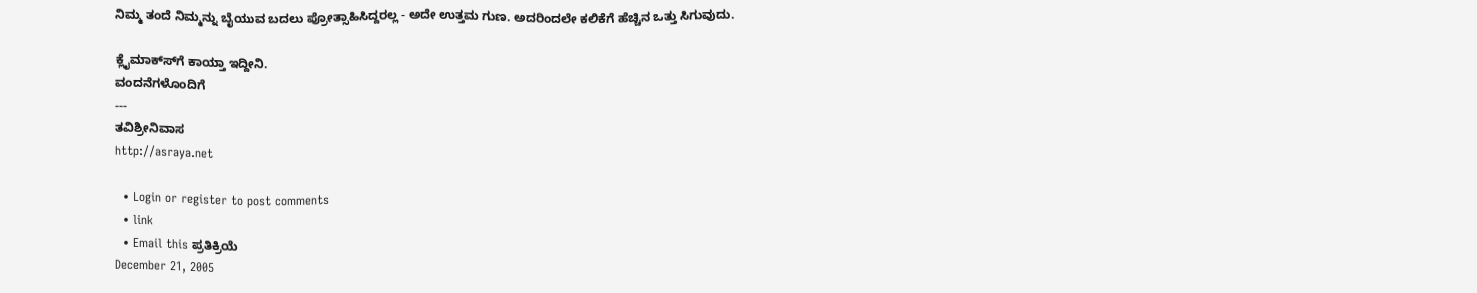ನಿಮ್ಮ ತಂದೆ ನಿಮ್ಮನ್ನು ಬೈಯುವ ಬದಲು ಪ್ರೋತ್ಸಾಹಿಸಿದ್ದರಲ್ಲ - ಅದೇ ಉತ್ತಮ ಗುಣ. ಅದರಿಂದಲೇ ಕಲಿಕೆಗೆ ಹೆಚ್ಚಿನ ಒತ್ತು ಸಿಗುವುದು.

ಕ್ಲೈಮಾಕ್ಸ್‍ಗೆ ಕಾಯ್ತಾ ಇದ್ದೀನಿ.
ವಂದನೆಗಳೊಂದಿಗೆ
---
ತವಿಶ್ರೀನಿವಾಸ
http://asraya.net

  • Login or register to post comments
  • link
  • Email this ಪ್ರತಿಕ್ರಿಯೆ
December 21, 2005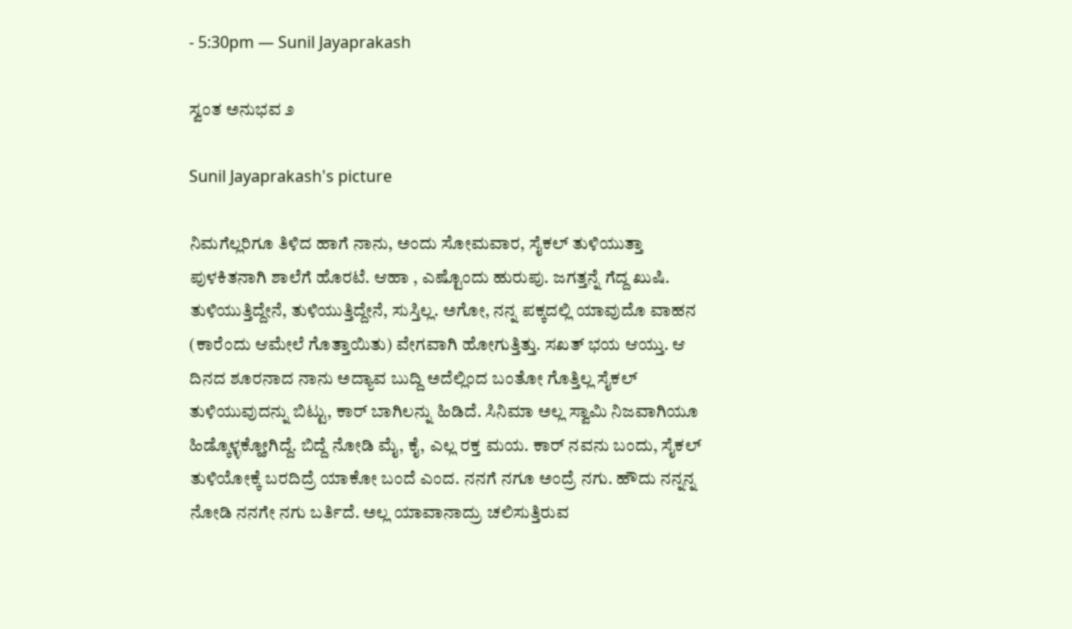- 5:30pm — Sunil Jayaprakash

ಸ್ವಂತ ಅನುಭವ ೨

Sunil Jayaprakash's picture

ನಿಮಗೆಲ್ಲರಿಗೂ ತಿಳಿದ ಹಾಗೆ ನಾನು, ಅಂದು ಸೋಮವಾರ, ಸೈಕಲ್ ತುಳಿಯುತ್ತಾ ಪುಳಕಿತನಾಗಿ ಶಾಲೆಗೆ ಹೊರಟೆ. ಆಹಾ , ಎಷ್ಟೊಂದು ಹುರುಪು. ಜಗತ್ತನ್ನೆ ಗೆದ್ದ ಖುಷಿ. ತುಳಿಯುತ್ತಿದ್ದೇನೆ, ತುಳಿಯುತ್ತಿದ್ದೇನೆ, ಸುಸ್ತಿಲ್ಲ. ಅಗೋ, ನನ್ನ ಪಕ್ಕದಲ್ಲಿ ಯಾವುದೊ ವಾಹನ (ಕಾರೆಂದು ಆಮೇಲೆ ಗೊತ್ತಾಯಿತು) ವೇಗವಾಗಿ ಹೋಗುತ್ತಿತ್ತು. ಸಖತ್ ಭಯ ಆಯ್ತು. ಆ ದಿನದ ಶೂರನಾದ ನಾನು ಅದ್ಯಾವ ಬುದ್ದಿ ಅದೆಲ್ಲಿಂದ ಬಂತೋ ಗೊತ್ತಿಲ್ಲ ಸೈಕಲ್ ತುಳಿಯುವುದನ್ನು ಬಿಟ್ಟು, ಕಾರ್ ಬಾಗಿಲನ್ನು ಹಿಡಿದೆ. ಸಿನಿಮಾ ಅಲ್ಲ ಸ್ವಾಮಿ ನಿಜವಾಗಿಯೂ ಹಿಡ್ಕೊಳ್ಳಕ್ಹೋಗಿದ್ದೆ. ಬಿದ್ದೆ ನೋಡಿ ಮೈ, ಕೈ, ಎಲ್ಲ ರಕ್ತ ಮಯ. ಕಾರ್ ನವನು ಬಂದು, ಸೈಕಲ್ ತುಳಿಯೋಕ್ಕೆ ಬರದಿದ್ರೆ ಯಾಕೋ ಬಂದೆ ಎಂದ. ನನಗೆ ನಗೂ ಅಂದ್ರೆ ನಗು. ಹೌದು ನನ್ನನ್ನ ನೋಡಿ ನನಗೇ ನಗು ಬರ್ತಿದೆ. ಅಲ್ಲ ಯಾವಾನಾದ್ರು ಚಲಿಸುತ್ತಿರುವ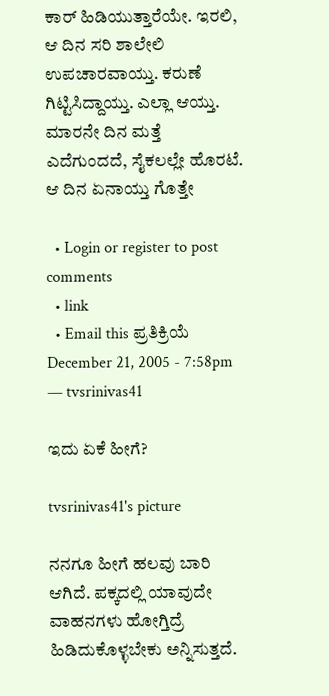ಕಾರ್ ಹಿಡಿಯುತ್ತಾರೆಯೇ. ಇರಲಿ, ಆ ದಿನ ಸರಿ ಶಾಲೇಲಿ ಉಪಚಾರವಾಯ್ತು. ಕರುಣೆ ಗಿಟ್ಟಿಸಿದ್ದಾಯ್ತು. ಎಲ್ಲಾ ಆಯ್ತು. ಮಾರನೇ ದಿನ ಮತ್ತೆ ಎದೆಗುಂದದೆ, ಸೈಕಲಲ್ಲೇ ಹೊರಟೆ. ಆ ದಿನ ಏನಾಯ್ತು ಗೊತ್ತೇ

  • Login or register to post comments
  • link
  • Email this ಪ್ರತಿಕ್ರಿಯೆ
December 21, 2005 - 7:58pm — tvsrinivas41

ಇದು ಏಕೆ ಹೀಗೆ?

tvsrinivas41's picture

ನನಗೂ ಹೀಗೆ ಹಲವು ಬಾರಿ ಆಗಿದೆ. ಪಕ್ಕದಲ್ಲಿ ಯಾವುದೇ ವಾಹನಗಳು ಹೋಗ್ತಿದ್ರೆ ಹಿಡಿದುಕೊಳ್ಳಬೇಕು ಅನ್ನಿಸುತ್ತದೆ.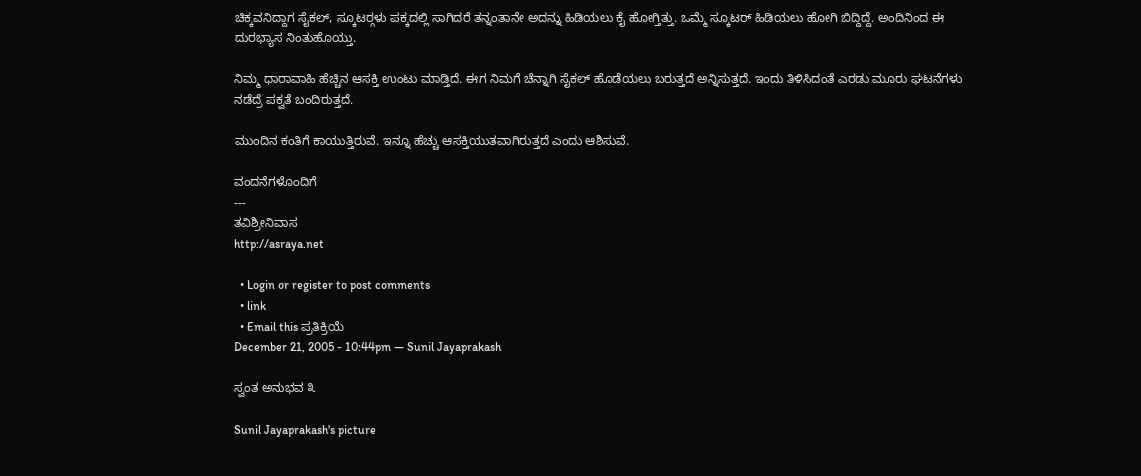ಚಿಕ್ಕವನಿದ್ದಾಗ ಸೈಕಲ್‍, ಸ್ಕೂಟರ್‍ಗಳು ಪಕ್ಕದಲ್ಲಿ ಸಾಗಿದರೆ ತನ್ನಂತಾನೇ ಅದನ್ನು ಹಿಡಿಯಲು ಕೈ ಹೋಗ್ತಿತ್ತು. ಒಮ್ಮೆ ಸ್ಕೂಟರ್ ಹಿಡಿಯಲು ಹೋಗಿ ಬಿದ್ದಿದ್ದೆ. ಅಂದಿನಿಂದ ಈ ದುರಭ್ಯಾಸ ನಿಂತುಹೊಯ್ತು.

ನಿಮ್ಮ ಧಾರಾವಾಹಿ ಹೆಚ್ಚಿನ ಆಸಕ್ತಿ ಉಂಟು ಮಾಡ್ತಿದೆ. ಈಗ ನಿಮಗೆ ಚೆನ್ನಾಗಿ ಸೈಕಲ್ ಹೊಡೆಯಲು ಬರುತ್ತದೆ ಅನ್ನಿಸುತ್ತದೆ. ಇಂದು ತಿಳಿಸಿದಂತೆ ಎರಡು ಮೂರು ಘಟನೆಗಳು ನಡೆದ್ರೆ ಪಕ್ವತೆ ಬಂದಿರುತ್ತದೆ.

ಮುಂದಿನ ಕಂತಿಗೆ ಕಾಯುತ್ತಿರುವೆ. ಇನ್ನೂ ಹೆಚ್ಚು ಆಸಕ್ತಿಯುತವಾಗಿರುತ್ತದೆ ಎಂದು ಆಶಿಸುವೆ.

ವಂದನೆಗಳೊಂದಿಗೆ
---
ತವಿಶ್ರೀನಿವಾಸ
http://asraya.net

  • Login or register to post comments
  • link
  • Email this ಪ್ರತಿಕ್ರಿಯೆ
December 21, 2005 - 10:44pm — Sunil Jayaprakash

ಸ್ವಂತ ಅನುಭವ ೩

Sunil Jayaprakash's picture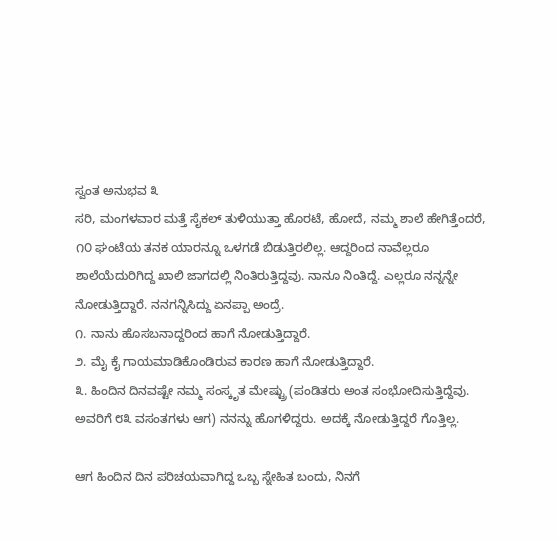ಸ್ವಂತ ಅನುಭವ ೩
ಸರಿ, ಮಂಗಳವಾರ ಮತ್ತೆ ಸೈಕಲ್ ತುಳಿಯುತ್ತಾ ಹೊರಟೆ, ಹೋದೆ, ನಮ್ಮ ಶಾಲೆ ಹೇಗಿತ್ತೆಂದರೆ, ೧೦ ಘಂಟೆಯ ತನಕ ಯಾರನ್ನೂ ಒಳಗಡೆ ಬಿಡುತ್ತಿರಲಿಲ್ಲ. ಆದ್ದರಿಂದ ನಾವೆಲ್ಲರೂ ಶಾಲೆಯೆದುರಿಗಿದ್ದ ಖಾಲಿ ಜಾಗದಲ್ಲಿ ನಿಂತಿರುತ್ತಿದ್ದವು. ನಾನೂ ನಿಂತಿದ್ದೆ. ಎಲ್ಲರೂ ನನ್ನನ್ನೇ ನೋಡುತ್ತಿದ್ದಾರೆ. ನನಗನ್ನಿಸಿದ್ದು ಏನಪ್ಪಾ ಅಂದ್ರೆ.
೧. ನಾನು ಹೊಸಬನಾದ್ದರಿಂದ ಹಾಗೆ ನೋಡುತ್ತಿದ್ದಾರೆ.
೨. ಮೈ ಕೈ ಗಾಯಮಾಡಿಕೊಂಡಿರುವ ಕಾರಣ ಹಾಗೆ ನೋಡುತ್ತಿದ್ದಾರೆ.
೩. ಹಿಂದಿನ ದಿನವಷ್ಟೇ ನಮ್ಮ ಸಂಸ್ಕೃತ ಮೇಷ್ಟ್ರು (ಪಂಡಿತರು ಅಂತ ಸಂಭೋದಿಸುತ್ತಿದ್ದೆವು. ಅವರಿಗೆ ೮೩ ವಸಂತಗಳು ಆಗ) ನನನ್ನು ಹೊಗಳಿದ್ದರು. ಅದಕ್ಕೆ ನೋಡುತ್ತಿದ್ದರೆ ಗೊತ್ತಿಲ್ಲ.

ಆಗ ಹಿಂದಿನ ದಿನ ಪರಿಚಯವಾಗಿದ್ದ ಒಬ್ಬ ಸ್ನೇಹಿತ ಬಂದು, ನಿನಗೆ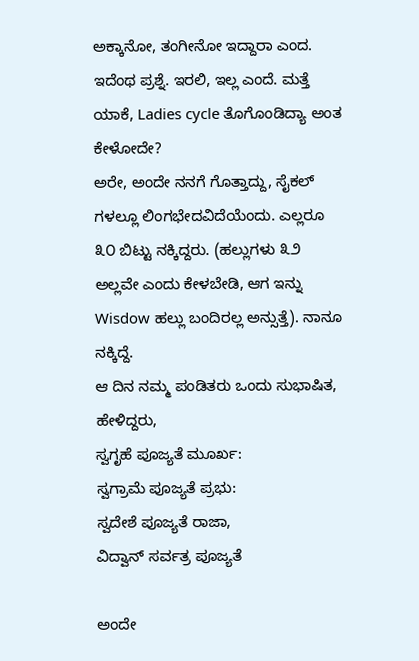ಅಕ್ಕಾನೋ, ತಂಗೀನೋ ಇದ್ದಾರಾ ಎಂದ. ಇದೆಂಥ ಪ್ರಶ್ನೆ. ಇರಲಿ, ಇಲ್ಲ ಎಂದೆ. ಮತ್ತೆ ಯಾಕೆ, Ladies cycle ತೊಗೊಂಡಿದ್ಯಾ ಅಂತ ಕೇಳೋದೇ?
ಅರೇ, ಅಂದೇ ನನಗೆ ಗೊತ್ತಾದ್ದು, ಸೈಕಲ್ ಗಳಲ್ಲೂ ಲಿಂಗಭೇದವಿದೆಯೆಂದು. ಎಲ್ಲರೂ ೩೦ ಬಿಟ್ಟು ನಕ್ಕಿದ್ದರು. (ಹಲ್ಲುಗಳು ೩೨ ಅಲ್ಲವೇ ಎಂದು ಕೇಳಬೇಡಿ, ಆಗ ಇನ್ನು Wisdow ಹಲ್ಲು ಬಂದಿರಲ್ಲ ಅನ್ಸುತ್ತೆ). ನಾನೂ ನಕ್ಕಿದ್ದೆ.
ಆ ದಿನ ನಮ್ಮ ಪಂಡಿತರು ಒಂದು ಸುಭಾಷಿತ, ಹೇಳಿದ್ದರು,
ಸ್ವಗೃಹೆ ಪೂಜ್ಯತೆ ಮೂರ್ಖ:
ಸ್ವಗ್ರಾಮೆ ಪೂಜ್ಯತೆ ಪ್ರಭು:
ಸ್ವದೇಶೆ ಪೂಜ್ಯತೆ ರಾಜಾ,
ವಿದ್ವಾನ್ ಸರ್ವತ್ರ ಪೂಜ್ಯತೆ

ಅಂದೇ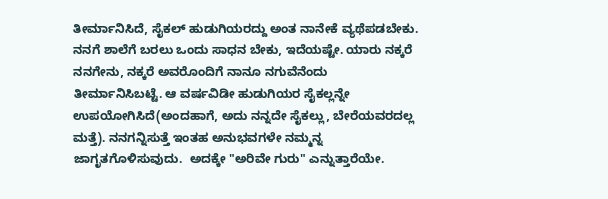ತೀರ್ಮಾನಿಸಿದೆ, ಸೈಕಲ್ ಹುಡುಗಿಯರದ್ದು ಅಂತ ನಾನೇಕೆ ವ್ಯಥೆಪಡಬೇಕು. ನನಗೆ ಶಾಲೆಗೆ ಬರಲು ಒಂದು ಸಾಧನ ಬೇಕು, ಇದೆಯಷ್ಟೇ. ಯಾರು ನಕ್ಕರೆ ನನಗೇನು, ನಕ್ಕರೆ ಅವರೊಂದಿಗೆ ನಾನೂ ನಗುವೆನೆಂದು ತೀರ್ಮಾನಿಸಿಬಟ್ಟೆ. ಆ ವರ್ಷವಿಡೀ ಹುಡುಗಿಯರ ಸೈಕಲ್ಲನ್ನೇ ಉಪಯೋಗಿಸಿದೆ(ಅಂದಹಾಗೆ, ಅದು ನನ್ನದೇ ಸೈಕಲ್ಲು, ಬೇರೆಯವರದಲ್ಲ ಮತ್ತೆ). ನನಗನ್ನಿಸುತ್ತೆ ಇಂತಹ ಅನುಭವಗಳೇ ನಮ್ಮನ್ನ ಜಾಗೃತಗೊಳಿಸುವುದು.  ಅದಕ್ಕೇ "ಅರಿವೇ ಗುರು" ಎನ್ನುತ್ತಾರೆಯೇ.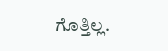ಗೊತ್ತಿಲ್ಲ.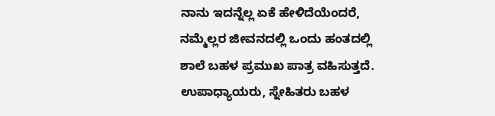ನಾನು ಇದನ್ನೆಲ್ಲ ಏಕೆ ಹೇಳಿದೆಯೆಂದರೆ, ನಮ್ಮೆಲ್ಲರ ಜೀವನದಲ್ಲಿ ಒಂದು ಹಂತದಲ್ಲಿ ಶಾಲೆ ಬಹಳ ಪ್ರಮುಖ ಪಾತ್ರ ವಹಿಸುತ್ತದೆ. ಉಪಾಧ್ಯಾಯರು, ಸ್ನೇಹಿತರು ಬಹಳ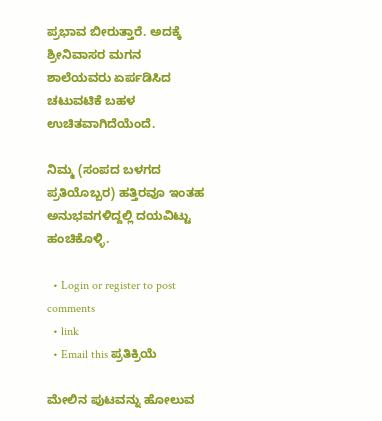ಪ್ರಭಾವ ಬೀರುತ್ತಾರೆ. ಅದಕ್ಕೆ ಶ್ರೀನಿವಾಸರ ಮಗನ ಶಾಲೆಯವರು ಏರ್ಪಡಿಸಿದ ಚಟುವಟಿಕೆ ಬಹಳ ಉಚಿತವಾಗಿದೆಯೆಂದೆ.

ನಿಮ್ಮ (ಸಂಪದ ಬಳಗದ ಪ್ರತಿಯೊಬ್ಬರ) ಹತ್ತಿರವೂ ಇಂತಹ ಅನುಭವಗಳಿದ್ದಲ್ಲಿ ದಯವಿಟ್ಟು ಹಂಚಿಕೊಳ್ಳಿ.

  • Login or register to post comments
  • link
  • Email this ಪ್ರತಿಕ್ರಿಯೆ

ಮೇಲಿನ ಪುಟವನ್ನು ಹೋಲುವ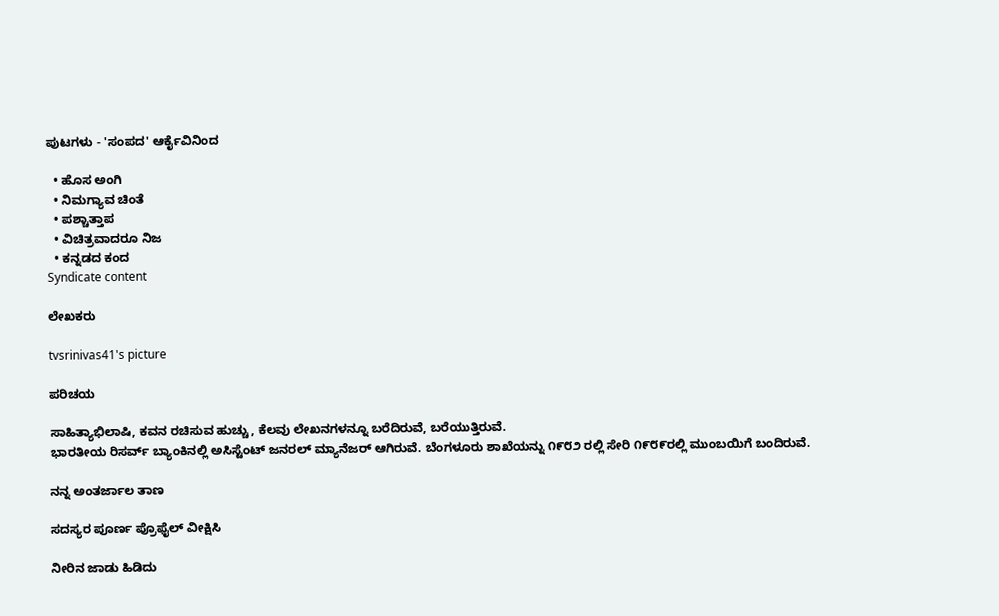ಪುಟಗಳು - 'ಸಂಪದ' ಆರ್ಕೈವಿನಿಂದ

  • ಹೊಸ ಅಂಗಿ
  • ನಿಮಗ್ಯಾವ ಚಿಂತೆ
  • ಪಶ್ಚಾತ್ತಾಪ
  • ವಿಚಿತ್ರವಾದರೂ ನಿಜ
  • ಕನ್ನಡದ ಕಂದ
Syndicate content

ಲೇಖಕರು

tvsrinivas41's picture

ಪರಿಚಯ

ಸಾಹಿತ್ಯಾಭಿಲಾಷಿ, ಕವನ ರಚಿಸುವ ಹುಚ್ಚು, ಕೆಲವು ಲೇಖನಗಳನ್ನೂ ಬರೆದಿರುವೆ, ಬರೆಯುತ್ತಿರುವೆ.
ಭಾರತೀಯ ರಿಸರ್ವ್ ಬ್ಯಾಂಕಿನಲ್ಲಿ ಅಸಿಸ್ಟೆಂಟ್ ಜನರಲ್ ಮ್ಯಾನೆಜರ್ ಆಗಿರುವೆ. ಬೆಂಗಳೂರು ಶಾಖೆಯನ್ನು ೧೯೮೨ ರಲ್ಲಿ ಸೇರಿ ೧೯೮೯ರಲ್ಲಿ ಮುಂಬಯಿಗೆ ಬಂದಿರುವೆ.

ನನ್ನ ಅಂತರ್ಜಾಲ ತಾಣ

ಸದಸ್ಯರ ಪೂರ್ಣ ಪ್ರೊಫೈಲ್ ವೀಕ್ಷಿಸಿ

ನೀರಿನ ಜಾಡು ಹಿಡಿದು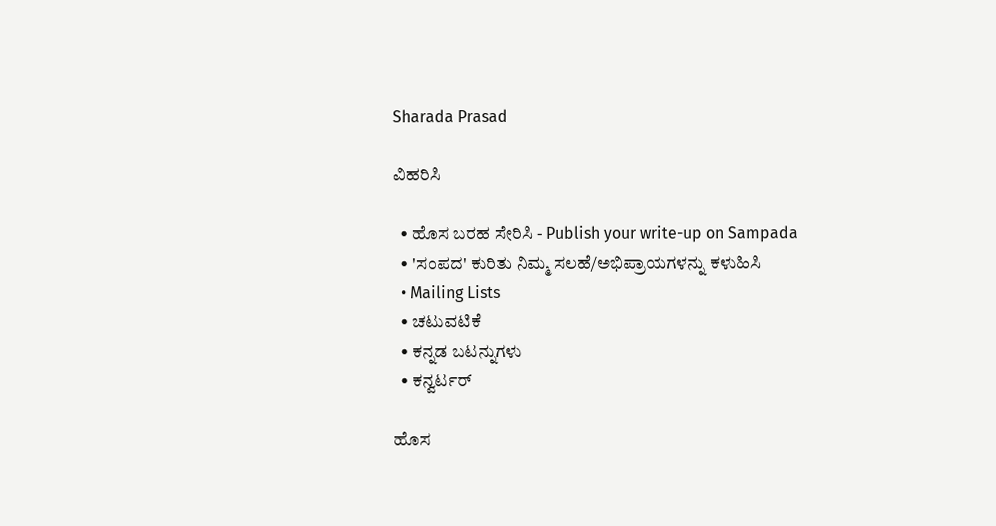Sharada Prasad

ವಿಹರಿಸಿ

  • ಹೊಸ ಬರಹ ಸೇರಿಸಿ - Publish your write-up on Sampada
  • 'ಸಂಪದ' ಕುರಿತು ನಿಮ್ಮ ಸಲಹೆ/ಅಭಿಪ್ರಾಯಗಳನ್ನು ಕಳುಹಿಸಿ
  • Mailing Lists
  • ಚಟುವಟಿಕೆ
  • ಕನ್ನಡ ಬಟನ್ನುಗಳು
  • ಕನ್ವರ್ಟರ್

ಹೊಸ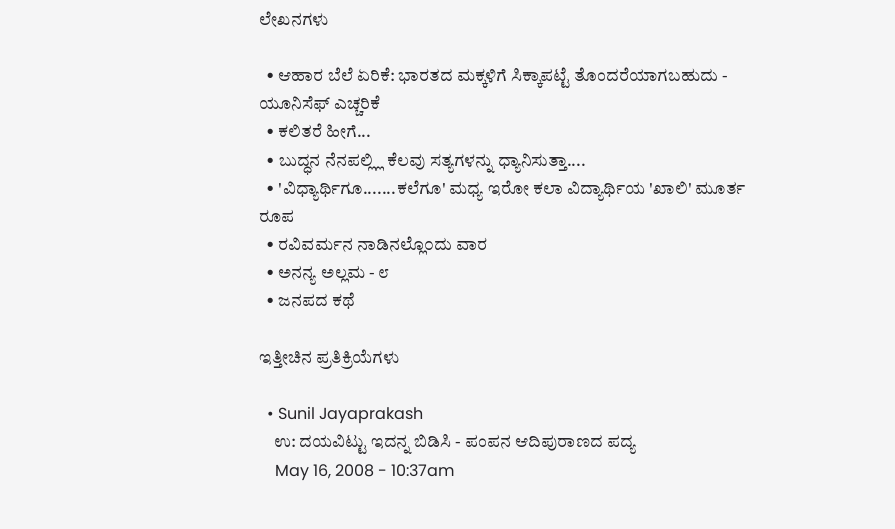ಲೇಖನಗಳು

  • ಆಹಾರ ಬೆಲೆ ಏರಿಕೆ: ಭಾರತದ ಮಕ್ಕಳಿಗೆ ಸಿಕ್ಕಾಪಟ್ಟೆ ತೊಂದರೆಯಾಗಬಹುದು - ಯೂನಿಸೆಫ್ ಎಚ್ಚರಿಕೆ
  • ಕಲಿತರೆ ಹೀಗೆ...
  • ಬುದ್ಧನ ನೆನಪಲ್ಲ್ಲಿ ಕೆಲವು ಸತ್ಯಗಳನ್ನು ಧ್ಯಾನಿಸುತ್ತಾ....
  • 'ವಿಧ್ಯಾರ್ಥಿಗೂ.......ಕಲೆಗೂ' ಮಧ್ಯ ಇರೋ ಕಲಾ ವಿದ್ಯಾರ್ಥಿಯ 'ಖಾಲಿ' ಮೂರ್ತ ರೂಪ
  • ರವಿವರ್ಮನ ನಾಡಿನಲ್ಲೊ೦ದು ವಾರ
  • ಅನನ್ಯ ಅಲ್ಲಮ - ೮
  • ಜನಪದ ಕಥೆ

ಇತ್ತೀಚಿನ ಪ್ರತಿಕ್ರಿಯೆಗಳು

  • Sunil Jayaprakash
    ಉ: ದಯವಿಟ್ಟು ಇದನ್ನ ಬಿಡಿಸಿ - ಪಂಪನ ಆದಿಪುರಾಣದ ಪದ್ಯ
    May 16, 2008 - 10:37am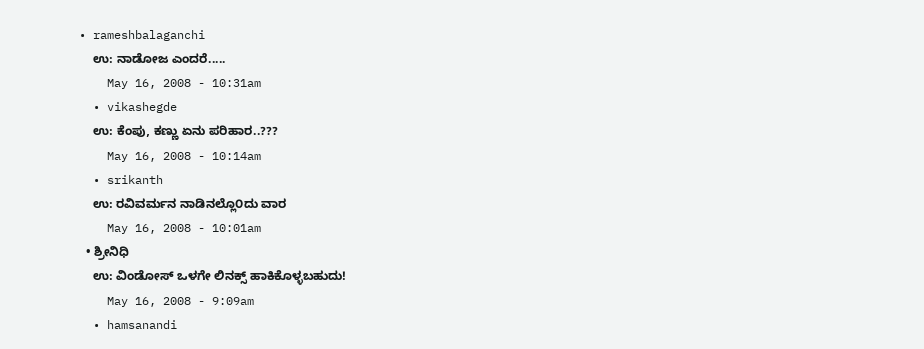• rameshbalaganchi
    ಉ: ನಾಡೋಜ ಎಂದರೆ.....
    May 16, 2008 - 10:31am
  • vikashegde
    ಉ: ಕೆಂಪು, ಕಣ್ಣು ಏನು ಪರಿಹಾರ..???
    May 16, 2008 - 10:14am
  • srikanth
    ಉ: ರವಿವರ್ಮನ ನಾಡಿನಲ್ಲೊ೦ದು ವಾರ
    May 16, 2008 - 10:01am
  • ಶ್ರೀನಿಧಿ
    ಉ: ವಿಂಡೋಸ್ ಒಳಗೇ ಲಿನಕ್ಸ್ ಹಾಕಿಕೊಳ್ಳಬಹುದು!
    May 16, 2008 - 9:09am
  • hamsanandi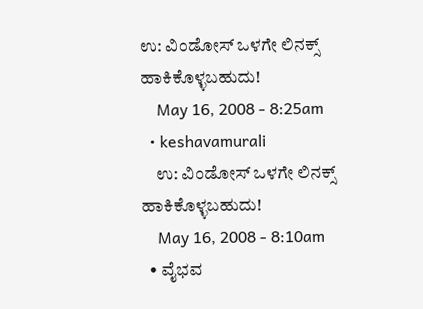ಉ: ವಿಂಡೋಸ್ ಒಳಗೇ ಲಿನಕ್ಸ್ ಹಾಕಿಕೊಳ್ಳಬಹುದು!
    May 16, 2008 - 8:25am
  • keshavamurali
    ಉ: ವಿಂಡೋಸ್ ಒಳಗೇ ಲಿನಕ್ಸ್ ಹಾಕಿಕೊಳ್ಳಬಹುದು!
    May 16, 2008 - 8:10am
  • ವೈಭವ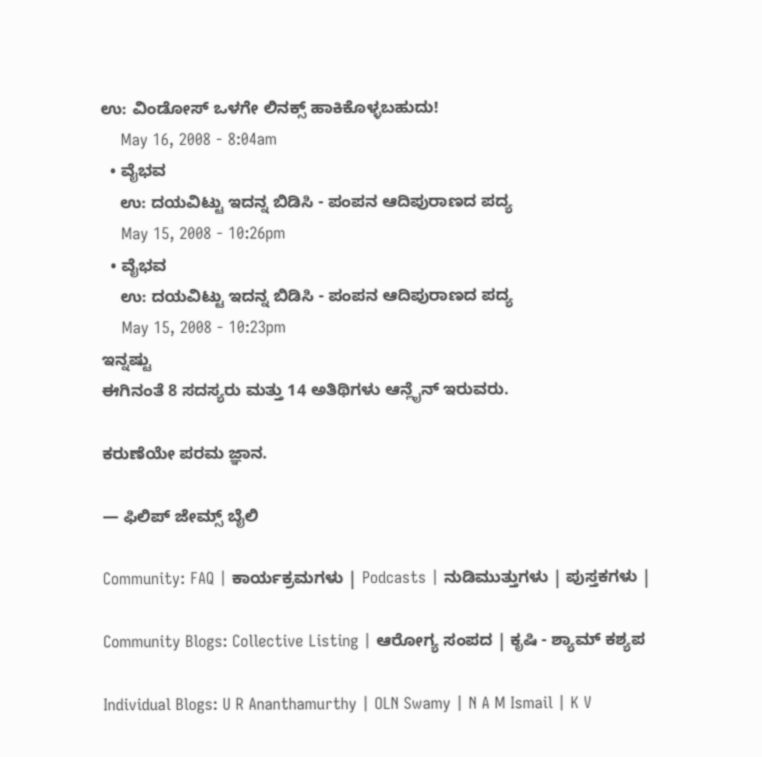ಉ: ವಿಂಡೋಸ್ ಒಳಗೇ ಲಿನಕ್ಸ್ ಹಾಕಿಕೊಳ್ಳಬಹುದು!
    May 16, 2008 - 8:04am
  • ವೈಭವ
    ಉ: ದಯವಿಟ್ಟು ಇದನ್ನ ಬಿಡಿಸಿ - ಪಂಪನ ಆದಿಪುರಾಣದ ಪದ್ಯ
    May 15, 2008 - 10:26pm
  • ವೈಭವ
    ಉ: ದಯವಿಟ್ಟು ಇದನ್ನ ಬಿಡಿಸಿ - ಪಂಪನ ಆದಿಪುರಾಣದ ಪದ್ಯ
    May 15, 2008 - 10:23pm
ಇನ್ನಷ್ಟು
ಈಗಿನಂತೆ 8 ಸದಸ್ಯರು ಮತ್ತು 14 ಅತಿಥಿಗಳು ಆನ್ಲೈನ್ ಇರುವರು.

ಕರುಣೆಯೇ ಪರಮ ಜ್ಞಾನ.

— ಫಿಲಿಪ್ ಜೇಮ್ಸ್ ಬೈಲಿ

Community: FAQ | ಕಾರ್ಯಕ್ರಮಗಳು | Podcasts | ನುಡಿಮುತ್ತುಗಳು | ಪುಸ್ತಕಗಳು |

Community Blogs: Collective Listing | ಆರೋಗ್ಯ ಸಂಪದ | ಕೃಷಿ - ಶ್ಯಾಮ್ ಕಶ್ಯಪ

Individual Blogs: U R Ananthamurthy | OLN Swamy | N A M Ismail | K V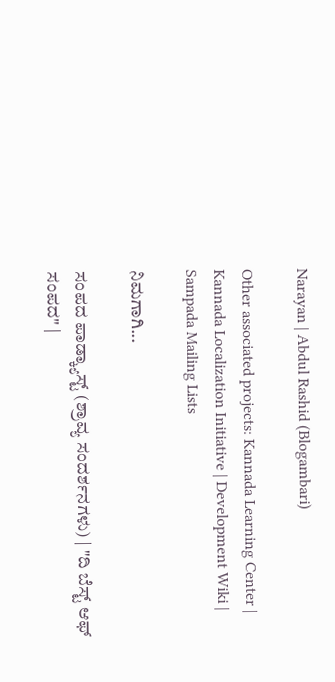Narayan | Abdul Rashid (Blogambari)

Other associated projects: Kannada Learning Center | Kannada Localization Initiative | Development Wiki | Sampada Mailing Lists

ನಿಮಗಾಗಿ...

ಸಂಪದ ಪಾಡ್ಕ್ಯಾಸ್ಟ್ (ಶ್ರಾವ್ಯ ಸಂದರ್ಶನಗಳು) | "ದಿ ಬೆಸ್ಟ್ ಆಫ್ ಸಂಪದ" |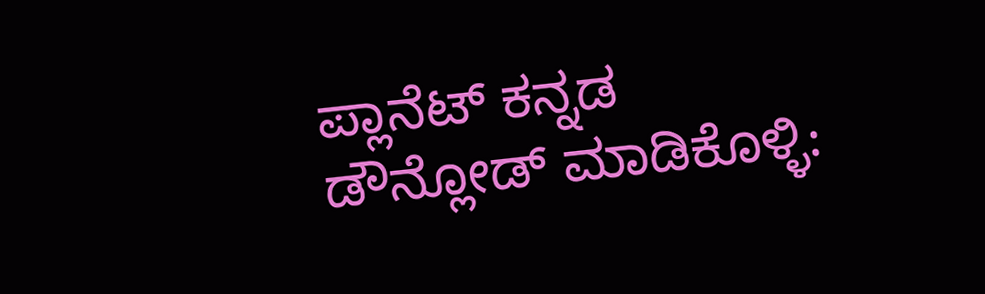ಪ್ಲಾನೆಟ್ ಕನ್ನಡ
ಡೌನ್ಲೋಡ್ ಮಾಡಿಕೊಳ್ಳಿ: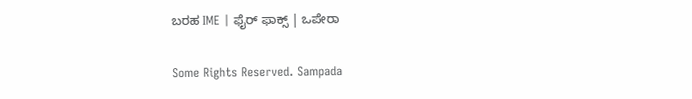ಬರಹ IME | ಫೈರ್ ಫಾಕ್ಸ್ | ಒಪೇರಾ

Some Rights Reserved. Sampada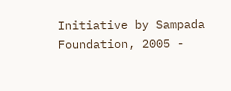Initiative by Sampada Foundation, 2005 -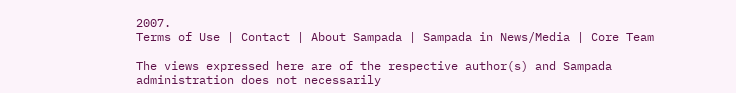2007.
Terms of Use | Contact | About Sampada | Sampada in News/Media | Core Team

The views expressed here are of the respective author(s) and Sampada administration does not necessarily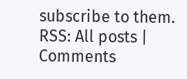subscribe to them.
RSS: All posts | Comments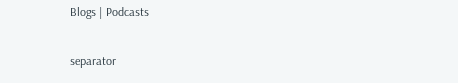Blogs | Podcasts

separator